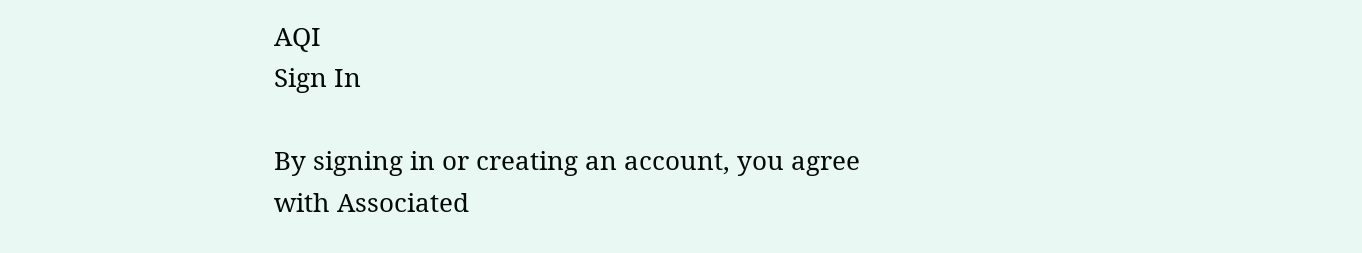AQI
Sign In

By signing in or creating an account, you agree with Associated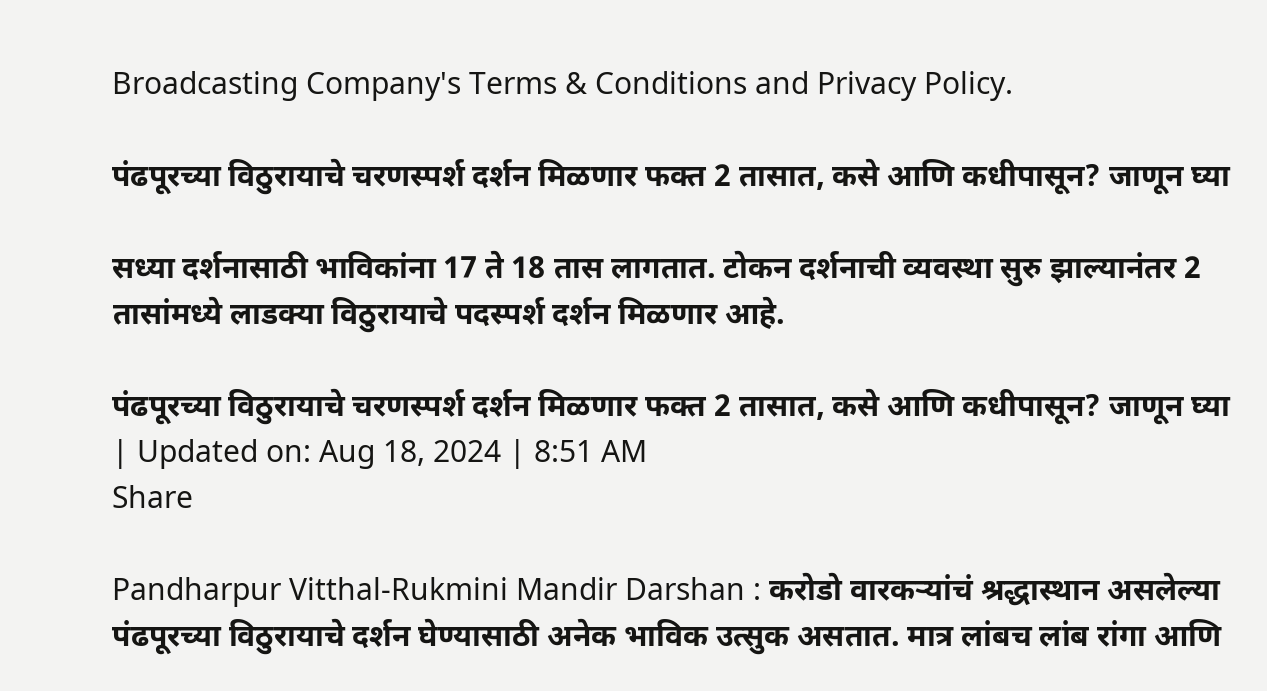Broadcasting Company's Terms & Conditions and Privacy Policy.

पंढपूरच्या विठुरायाचे चरणस्पर्श दर्शन मिळणार फक्त 2 तासात, कसे आणि कधीपासून? जाणून घ्या

सध्या दर्शनासाठी भाविकांना 17 ते 18 तास लागतात. टोकन दर्शनाची व्यवस्था सुरु झाल्यानंतर 2 तासांमध्ये लाडक्या विठुरायाचे पदस्पर्श दर्शन मिळणार आहे.

पंढपूरच्या विठुरायाचे चरणस्पर्श दर्शन मिळणार फक्त 2 तासात, कसे आणि कधीपासून? जाणून घ्या
| Updated on: Aug 18, 2024 | 8:51 AM
Share

Pandharpur Vitthal-Rukmini Mandir Darshan : करोडो वारकऱ्यांचं श्रद्धास्थान असलेल्या पंढपूरच्या विठुरायाचे दर्शन घेण्यासाठी अनेक भाविक उत्सुक असतात. मात्र लांबच लांब रांगा आणि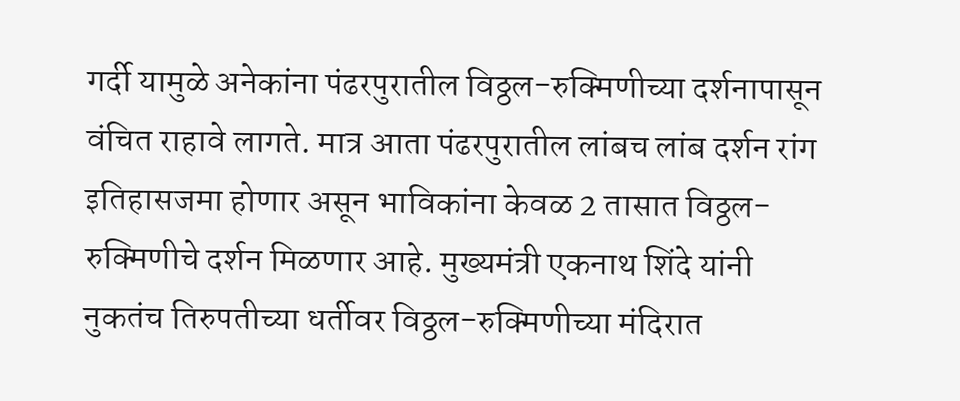गर्दी यामुळे अनेकांना पंढरपुरातील विठ्ठल-रुक्मिणीच्या दर्शनापासून वंचित राहावे लागते. मात्र आता पंढरपुरातील लांबच लांब दर्शन रांग इतिहासजमा होणार असून भाविकांना केवळ 2 तासात विठ्ठल-रुक्मिणीचे दर्शन मिळणार आहे. मुख्यमंत्री एकनाथ शिंदे यांनी नुकतंच तिरुपतीच्या धर्तीवर विठ्ठल-रुक्मिणीच्या मंदिरात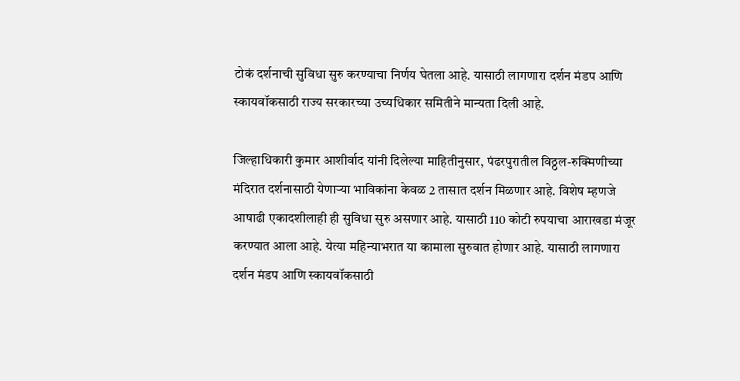टोकं दर्शनाची सुविधा सुरु करण्याचा निर्णय घेतला आहे. यासाठी लागणारा दर्शन मंडप आणि स्कायवॉकसाठी राज्य सरकारच्या उच्यधिकार समितीने मान्यता दिली आहे.

जिल्हाधिकारी कुमार आशीर्वाद यांनी दिलेल्या माहितीनुसार, पंढरपुरातील विठ्ठल-रुक्मिणीच्या मंदिरात दर्शनासाठी येणाऱ्या भाविकांना केवळ 2 तासात दर्शन मिळणार आहे. विशेष म्हणजे आषाढी एकादशीलाही ही सुविधा सुरु असणार आहे. यासाठी 110 कोटी रुपयाचा आराखडा मंजूर करण्यात आला आहे. येत्या महिन्याभरात या कामाला सुरुवात होणार आहे. यासाठी लागणारा दर्शन मंडप आणि स्कायवॉकसाठी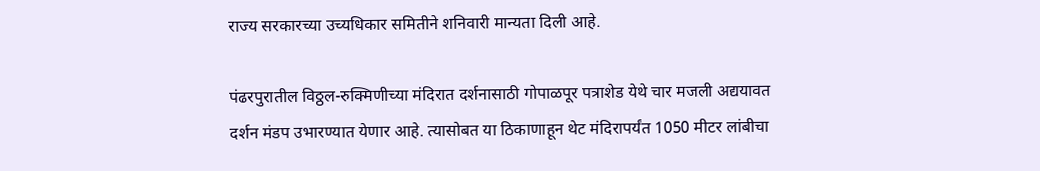राज्य सरकारच्या उच्यधिकार समितीने शनिवारी मान्यता दिली आहे.

पंढरपुरातील विठ्ठल-रुक्मिणीच्या मंदिरात दर्शनासाठी गोपाळपूर पत्राशेड येथे चार मजली अद्ययावत दर्शन मंडप उभारण्यात येणार आहे. त्यासोबत या ठिकाणाहून थेट मंदिरापर्यंत 1050 मीटर लांबीचा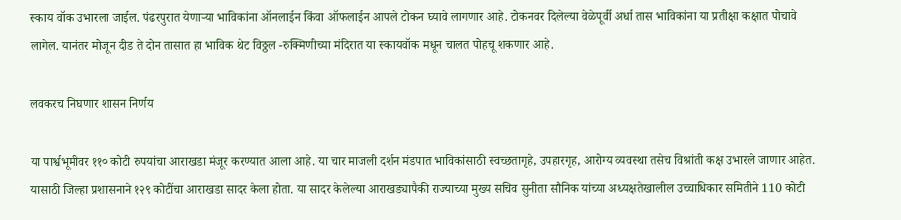स्काय वॉक उभारला जाईल. पंढरपुरात येणाऱ्या भाविकांना ऑनलाईन किंवा ऑफलाईन आपले टोकन घ्यावे लागणार आहे. टोकनवर दिलेल्या वेळेपूर्वी अर्धा तास भाविकांना या प्रतीक्षा कक्षात पोचावे लागेल. यानंतर मोजून दीड ते दोन तासात हा भाविक थेट विठ्ठल -रुक्मिणीच्या मंदिरात या स्कायवॉक मधून चालत पोहचू शकणार आहे.

लवकरच निघणार शासन निर्णय

या पार्श्वभूमीवर ११० कोटी रुपयांचा आराखडा मंजूर करण्यात आला आहे. या चार माजली दर्शन मंडपात भाविकांसाठी स्वच्छतागृहे, उपहारगृह, आरोग्य व्यवस्था तसेच विश्रांती कक्ष उभारले जाणार आहेत. यासाठी जिल्हा प्रशासनाने १२९ कोटींचा आराखडा सादर केला होता. या सादर केलेल्या आराखड्यापैकी राज्याच्या मुख्य सचिव सुनीता सौनिक यांच्या अध्यक्षतेखालील उच्चाधिकार समितीने 110 कोटी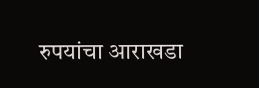रुपयांचा आराखडा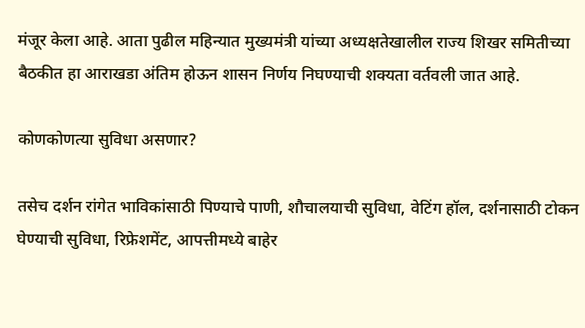मंजूर केला आहे. आता पुढील महिन्यात मुख्यमंत्री यांच्या अध्यक्षतेखालील राज्य शिखर समितीच्या बैठकीत हा आराखडा अंतिम होऊन शासन निर्णय निघण्याची शक्यता वर्तवली जात आहे.

कोणकोणत्या सुविधा असणार?

तसेच दर्शन रांगेत भाविकांसाठी पिण्याचे पाणी, शौचालयाची सुविधा, वेटिंग हॉल, दर्शनासाठी टोकन घेण्याची सुविधा, रिफ्रेशमेंट, आपत्तीमध्ये बाहेर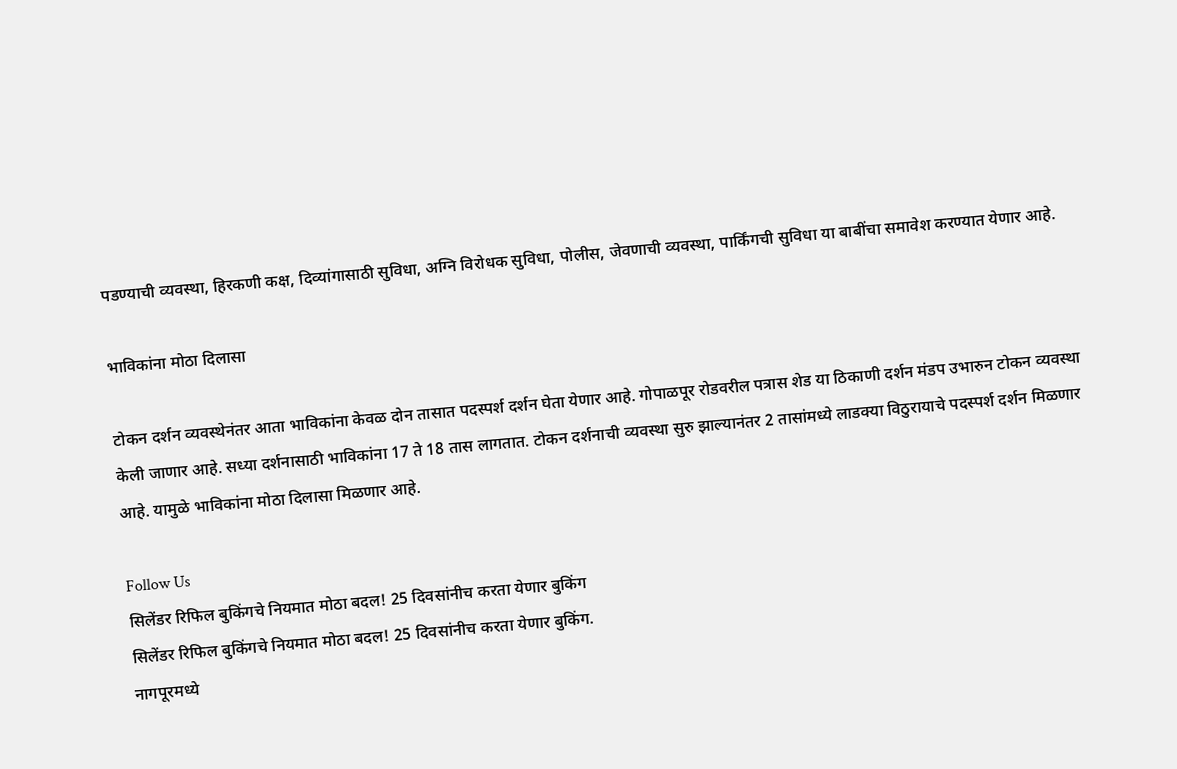पडण्याची व्यवस्था, हिरकणी कक्ष, दिव्यांगासाठी सुविधा, अग्नि विरोधक सुविधा, पोलीस, जेवणाची व्यवस्था, पार्किंगची सुविधा या बाबींचा समावेश करण्यात येणार आहे.

भाविकांना मोठा दिलासा

टोकन दर्शन व्यवस्थेनंतर आता भाविकांना केवळ दोन तासात पदस्पर्श दर्शन घेता येणार आहे. गोपाळपूर रोडवरील पत्रास शेड या ठिकाणी दर्शन मंडप उभारुन टोकन व्यवस्था केली जाणार आहे. सध्या दर्शनासाठी भाविकांना 17 ते 18 तास लागतात. टोकन दर्शनाची व्यवस्था सुरु झाल्यानंतर 2 तासांमध्ये लाडक्या विठुरायाचे पदस्पर्श दर्शन मिळणार आहे. यामुळे भाविकांना मोठा दिलासा मिळणार आहे.

Follow Us
सिलेंडर रिफिल बुकिंगचे नियमात मोठा बदल! 25 दिवसांनीच करता येणार बुकिंग
सिलेंडर रिफिल बुकिंगचे नियमात मोठा बदल! 25 दिवसांनीच करता येणार बुकिंग.
नागपूरमध्ये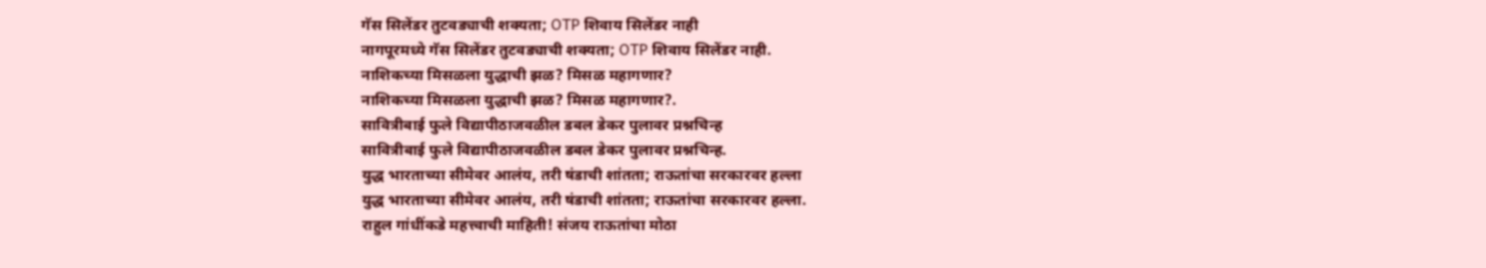गॅस सिलेंडर तुटवड्याची शक्यता; OTP शिवाय सिलेंडर नाही
नागपूरमध्ये गॅस सिलेंडर तुटवड्याची शक्यता; OTP शिवाय सिलेंडर नाही.
नाशिकच्या मिसळला युद्धाची झळ? मिसळ महागणार?
नाशिकच्या मिसळला युद्धाची झळ? मिसळ महागणार?.
सावित्रीबाई फुले विद्यापीठाजवळील डबल डेकर पुलावर प्रश्नचिन्ह
सावित्रीबाई फुले विद्यापीठाजवळील डबल डेकर पुलावर प्रश्नचिन्ह.
युद्ध भारताच्या सीमेवर आलंय, तरी षंडाची शांतता; राऊतांचा सरकारवर हल्ला
युद्ध भारताच्या सीमेवर आलंय, तरी षंडाची शांतता; राऊतांचा सरकारवर हल्ला.
राहुल गांधींकडे महत्त्वाची माहिती! संजय राऊतांचा मोठा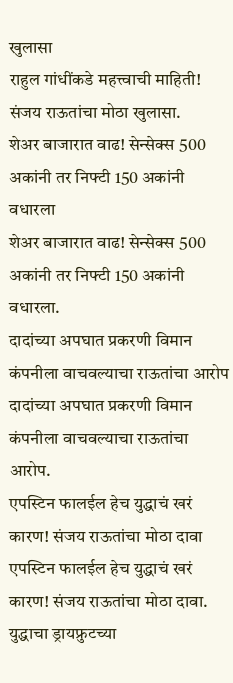खुलासा
राहुल गांधींकडे महत्त्वाची माहिती! संजय राऊतांचा मोठा खुलासा.
शेअर बाजारात वाढ! सेन्सेक्स 500 अकांनी तर निफ्टी 150 अकांनी वधारला
शेअर बाजारात वाढ! सेन्सेक्स 500 अकांनी तर निफ्टी 150 अकांनी वधारला.
दादांच्या अपघात प्रकरणी विमान कंपनीला वाचवल्याचा राऊतांचा आरोप
दादांच्या अपघात प्रकरणी विमान कंपनीला वाचवल्याचा राऊतांचा आरोप.
एपस्टिन फालईल हेच युद्धाचं खरं कारण! संजय राऊतांचा मोठा दावा
एपस्टिन फालईल हेच युद्धाचं खरं कारण! संजय राऊतांचा मोठा दावा.
युद्धाचा ड्रायफ्रुटच्या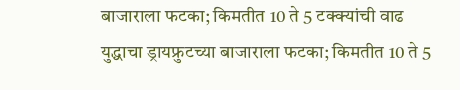बाजाराला फटका; किमतीत 10 ते 5 टक्क्यांची वाढ
युद्धाचा ड्रायफ्रुटच्या बाजाराला फटका; किमतीत 10 ते 5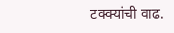टक्क्यांची वाढ.